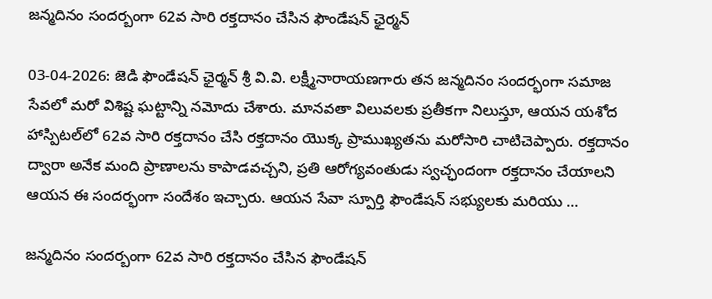జన్మదినం సందర్బంగా 62వ సారి రక్తదానం చేసిన ఫౌండేషన్ ఛైర్మన్

03-04-2026: జెడి ఫౌండేషన్ ఛైర్మన్ శ్రీ వి.వి. లక్ష్మీనారాయణగారు తన జన్మదినం సందర్భంగా సమాజ సేవలో మరో విశిష్ట ఘట్టాన్ని నమోదు చేశారు. మానవతా విలువలకు ప్రతీకగా నిలుస్తూ, ఆయన యశోద హాస్పిటల్‌లో 62వ సారి రక్తదానం చేసి రక్తదానం యొక్క ప్రాముఖ్యతను మరోసారి చాటిచెప్పారు. రక్తదానం ద్వారా అనేక మంది ప్రాణాలను కాపాడవచ్చని, ప్రతి ఆరోగ్యవంతుడు స్వచ్ఛందంగా రక్తదానం చేయాలని ఆయన ఈ సందర్భంగా సందేశం ఇచ్చారు. ఆయన సేవా స్పూర్తి ఫౌండేషన్ సభ్యులకు మరియు …

జన్మదినం సందర్బంగా 62వ సారి రక్తదానం చేసిన ఫౌండేషన్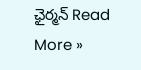ఛైర్మన్ Read More »